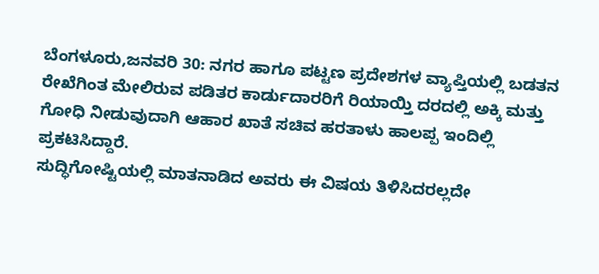ಬೆಂಗಳೂರು,ಜನವರಿ 30: ನಗರ ಹಾಗೂ ಪಟ್ಟಣ ಪ್ರದೇಶಗಳ ವ್ಯಾಪ್ತಿಯಲ್ಲಿ ಬಡತನ ರೇಖೆಗಿಂತ ಮೇಲಿರುವ ಪಡಿತರ ಕಾರ್ಡುದಾರರಿಗೆ ರಿಯಾಯ್ತಿ ದರದಲ್ಲಿ ಅಕ್ಕಿ ಮತ್ತು ಗೋಧಿ ನೀಡುವುದಾಗಿ ಆಹಾರ ಖಾತೆ ಸಚಿವ ಹರತಾಳು ಹಾಲಪ್ಪ ಇಂದಿಲ್ಲಿ ಪ್ರಕಟಿಸಿದ್ದಾರೆ.
ಸುದ್ಧಿಗೋಷ್ಟಿಯಲ್ಲಿ ಮಾತನಾಡಿದ ಅವರು ಈ ವಿಷಯ ತಿಳಿಸಿದರಲ್ಲದೇ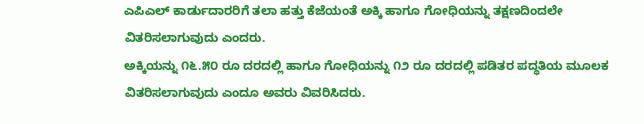ಎಪಿಎಲ್ ಕಾರ್ಡುದಾರರಿಗೆ ತಲಾ ಹತ್ತು ಕೆಜೆಯಂತೆ ಅಕ್ಕಿ ಹಾಗೂ ಗೋಧಿಯನ್ನು ತಕ್ಷಣದಿಂದಲೇ ವಿತರಿಸಲಾಗುವುದು ಎಂದರು.
ಅಕ್ಕಿಯನ್ನು ೧೬.೫೦ ರೂ ದರದಲ್ಲಿ ಹಾಗೂ ಗೋಧಿಯನ್ನು ೧೨ ರೂ ದರದಲ್ಲಿ ಪಡಿತರ ಪದ್ಧತಿಯ ಮೂಲಕ ವಿತರಿಸಲಾಗುವುದು ಎಂದೂ ಅವರು ವಿವರಿಸಿದರು.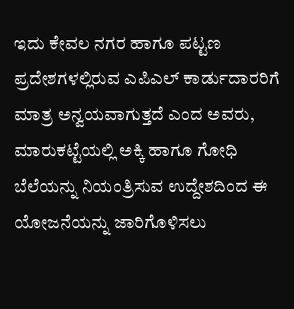ಇದು ಕೇವಲ ನಗರ ಹಾಗೂ ಪಟ್ಟಣ ಪ್ರದೇಶಗಳಲ್ಲಿರುವ ಎಪಿಎಲ್ ಕಾರ್ಡುದಾರರಿಗೆ ಮಾತ್ರ ಅನ್ವಯವಾಗುತ್ತದೆ ಎಂದ ಅವರು, ಮಾರುಕಟ್ಟೆಯಲ್ಲಿ ಅಕ್ಕಿ ಹಾಗೂ ಗೋಧಿ ಬೆಲೆಯನ್ನು ನಿಯಂತ್ರಿಸುವ ಉದ್ದೇಶದಿಂದ ಈ ಯೋಜನೆಯನ್ನು ಜಾರಿಗೊಳಿಸಲು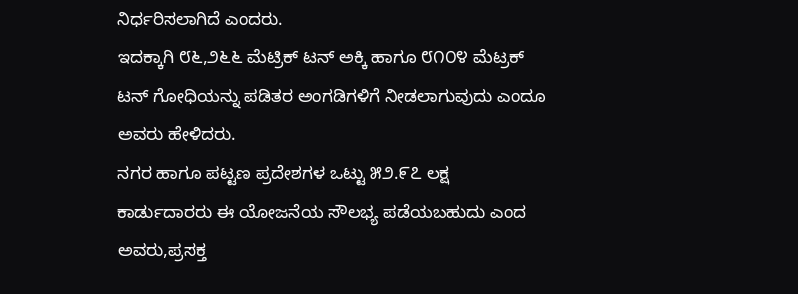ನಿರ್ಧರಿಸಲಾಗಿದೆ ಎಂದರು.
ಇದಕ್ಕಾಗಿ ೮೬,೨೬೬ ಮೆಟ್ರಿಕ್ ಟನ್ ಅಕ್ಕಿ ಹಾಗೂ ೮೧೦೪ ಮೆಟ್ರಕ್ ಟನ್ ಗೋಧಿಯನ್ನು ಪಡಿತರ ಅಂಗಡಿಗಳಿಗೆ ನೀಡಲಾಗುವುದು ಎಂದೂ ಅವರು ಹೇಳಿದರು.
ನಗರ ಹಾಗೂ ಪಟ್ಟಣ ಪ್ರದೇಶಗಳ ಒಟ್ಟು ೫೨.೯೭ ಲಕ್ಷ ಕಾರ್ಡುದಾರರು ಈ ಯೋಜನೆಯ ಸೌಲಭ್ಯ ಪಡೆಯಬಹುದು ಎಂದ ಅವರು,ಪ್ರಸಕ್ತ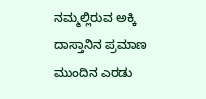ನಮ್ಮಲ್ಲಿರುವ ಅಕ್ಕಿ ದಾಸ್ತಾನಿನ ಪ್ರಮಾಣ ಮುಂದಿನ ಎರಡು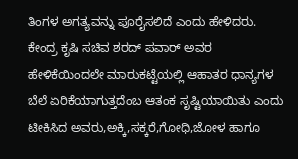ತಿಂಗಳ ಅಗತ್ಯವನ್ನು ಪೂರೈಸಲಿದೆ ಎಂದು ಹೇಳಿದರು.
ಕೇಂದ್ರ ಕೃಷಿ ಸಚಿವ ಶರದ್ ಪವಾರ್ ಅವರ ಹೇಳಿಕೆಯಿಂದಲೇ ಮಾರುಕಟ್ಟೆಯಲ್ಲಿ ಆಹಾತರ ಧಾನ್ಯಗಳ ಬೆಲೆ ಏರಿಕೆಯಾಗುತ್ತದೆಂಬ ಆತಂಕ ಸೃಷ್ಟಿಯಾಯಿತು ಎಂದು ಟೀಕಿಸಿದ ಅವರು,ಅಕ್ಕಿ,ಸಕ್ಕರೆ,ಗೋಧಿ,ಜೋಳ ಹಾಗೂ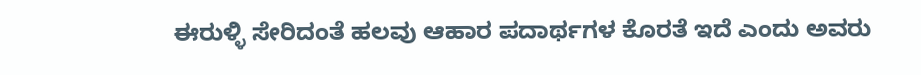ಈರುಳ್ಳಿ ಸೇರಿದಂತೆ ಹಲವು ಆಹಾರ ಪದಾರ್ಥಗಳ ಕೊರತೆ ಇದೆ ಎಂದು ಅವರು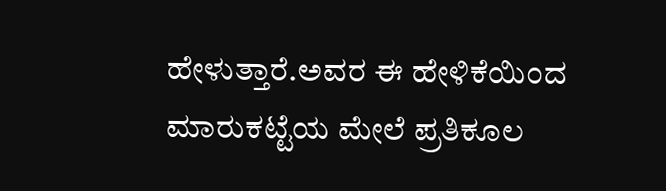ಹೇಳುತ್ತಾರೆ.ಅವರ ಈ ಹೇಳಿಕೆಯಿಂದ ಮಾರುಕಟ್ಟೆಯ ಮೇಲೆ ಪ್ರತಿಕೂಲ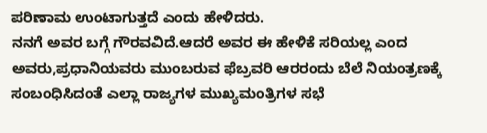ಪರಿಣಾಮ ಉಂಟಾಗುತ್ತದೆ ಎಂದು ಹೇಳಿದರು.
ನನಗೆ ಅವರ ಬಗ್ಗೆ ಗೌರವವಿದೆ.ಆದರೆ ಅವರ ಈ ಹೇಳಿಕೆ ಸರಿಯಲ್ಲ ಎಂದ ಅವರು,ಪ್ರಧಾನಿಯವರು ಮುಂಬರುವ ಫೆಬ್ರವರಿ ಆರರಂದು ಬೆಲೆ ನಿಯಂತ್ರಣಕ್ಕೆ ಸಂಬಂಧಿಸಿದಂತೆ ಎಲ್ಲಾ ರಾಜ್ಯಗಳ ಮುಖ್ಯಮಂತ್ರಿಗಳ ಸಭೆ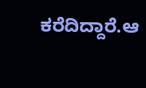ಕರೆದಿದ್ದಾರೆ.ಆ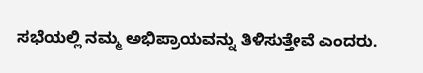ಸಭೆಯಲ್ಲಿ ನಮ್ಮ ಅಭಿಪ್ರಾಯವನ್ನು ತಿಳಿಸುತ್ತೇವೆ ಎಂದರು.